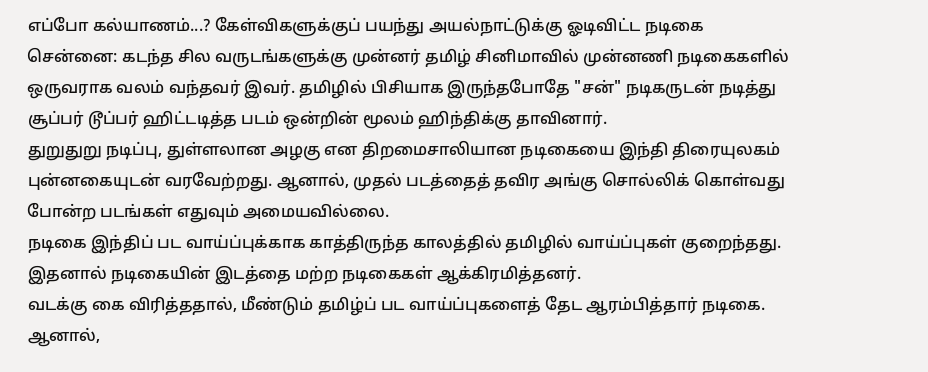எப்போ கல்யாணம்...? கேள்விகளுக்குப் பயந்து அயல்நாட்டுக்கு ஓடிவிட்ட நடிகை
சென்னை: கடந்த சில வருடங்களுக்கு முன்னர் தமிழ் சினிமாவில் முன்னணி நடிகைகளில் ஒருவராக வலம் வந்தவர் இவர். தமிழில் பிசியாக இருந்தபோதே "சன்" நடிகருடன் நடித்து சூப்பர் டூப்பர் ஹிட்டடித்த படம் ஒன்றின் மூலம் ஹிந்திக்கு தாவினார்.
துறுதுறு நடிப்பு, துள்ளலான அழகு என திறமைசாலியான நடிகையை இந்தி திரையுலகம் புன்னகையுடன் வரவேற்றது. ஆனால், முதல் படத்தைத் தவிர அங்கு சொல்லிக் கொள்வது போன்ற படங்கள் எதுவும் அமையவில்லை.
நடிகை இந்திப் பட வாய்ப்புக்காக காத்திருந்த காலத்தில் தமிழில் வாய்ப்புகள் குறைந்தது. இதனால் நடிகையின் இடத்தை மற்ற நடிகைகள் ஆக்கிரமித்தனர்.
வடக்கு கை விரித்ததால், மீண்டும் தமிழ்ப் பட வாய்ப்புகளைத் தேட ஆரம்பித்தார் நடிகை. ஆனால்,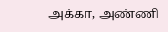அக்கா, அண்ணி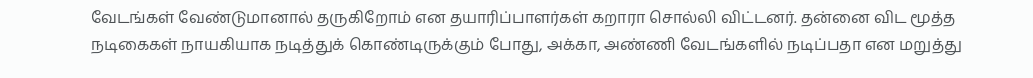வேடங்கள் வேண்டுமானால் தருகிறோம் என தயாரிப்பாளர்கள் கறாரா சொல்லி விட்டனர். தன்னை விட மூத்த நடிகைகள் நாயகியாக நடித்துக் கொண்டிருக்கும் போது, அக்கா, அண்ணி வேடங்களில் நடிப்பதா என மறுத்து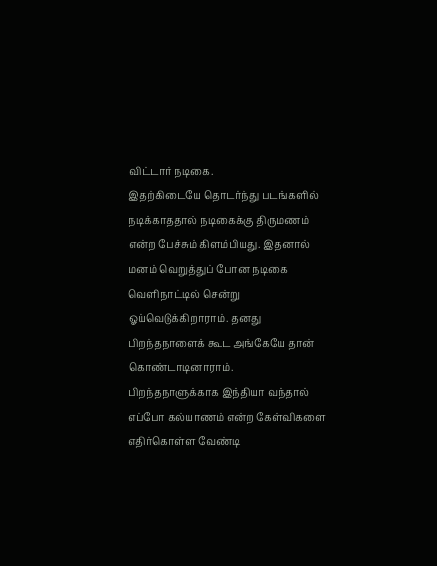விட்டார் நடிகை.
இதற்கிடையே தொடர்ந்து படங்களில் நடிக்காததால் நடிகைக்கு திருமணம் என்ற பேச்சும் கிளம்பியது. இதனால் மனம் வெறுத்துப் போன நடிகை வெளிநாட்டில் சென்று ஓய்வெடுக்கிறாராம். தனது பிறந்தநாளைக் கூட அங்கேயே தான் கொண்டாடினாராம்.
பிறந்தநாளுக்காக இந்தியா வந்தால் எப்போ கல்யாணம் என்ற கேள்விகளை எதிர்கொள்ள வேண்டி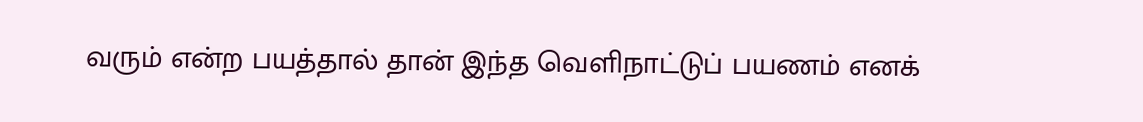வரும் என்ற பயத்தால் தான் இந்த வெளிநாட்டுப் பயணம் எனக்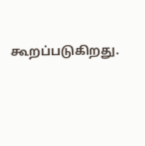கூறப்படுகிறது.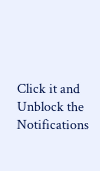Click it and Unblock the Notifications